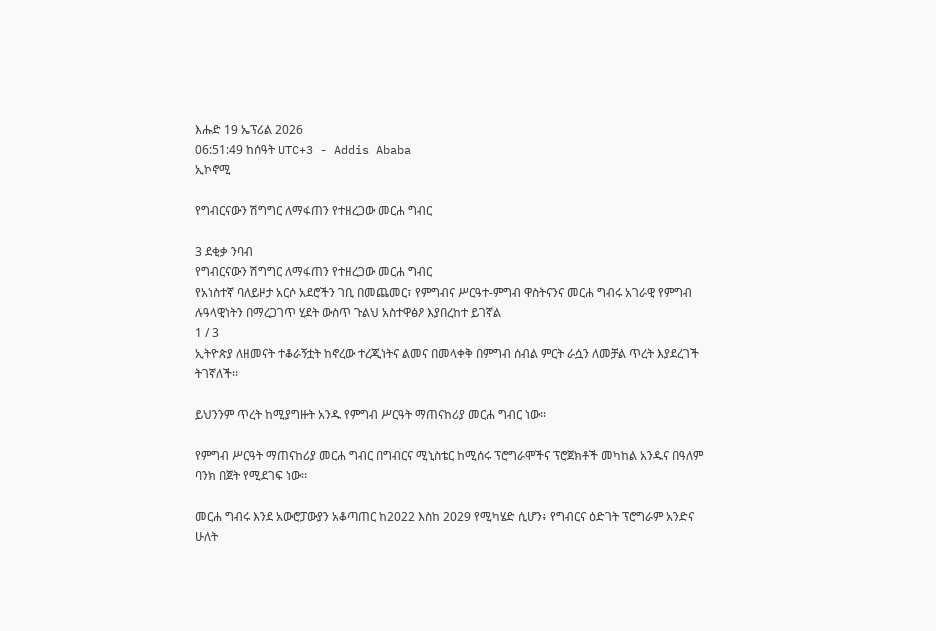እሑድ 19 ኤፕሪል 2026
06:51:49 ከሰዓት UTC+3 - Addis Ababa
ኢኮኖሚ

የግብርናውን ሽግግር ለማፋጠን የተዘረጋው መርሐ ግብር

3 ደቂቃ ንባብ
የግብርናውን ሽግግር ለማፋጠን የተዘረጋው መርሐ ግብር
የአነስተኛ ባለይዞታ አርሶ አደሮችን ገቢ በመጨመር፣ የምግብና ሥርዓተ-ምግብ ዋስትናንና መርሐ ግብሩ አገራዊ የምግብ ሉዓላዊነትን በማረጋገጥ ሂደት ውስጥ ጉልህ አስተዋፅዖ እያበረከተ ይገኛል
1 / 3
ኢትዮጵያ ለዘመናት ተቆራኝቷት ከኖረው ተረጂነትና ልመና በመላቀቅ በምግብ ሰብል ምርት ራሷን ለመቻል ጥረት እያደረገች ትገኛለች፡፡

ይህንንም ጥረት ከሚያግዙት አንዱ የምግብ ሥርዓት ማጠናከሪያ መርሐ ግብር ነው፡፡

የምግብ ሥርዓት ማጠናከሪያ መርሐ ግብር በግብርና ሚኒስቴር ከሚሰሩ ፕሮግራሞችና ፕሮጀክቶች መካከል አንዱና በዓለም ባንክ በጀት የሚደገፍ ነው፡፡

መርሐ ግብሩ እንደ አውሮፓውያን አቆጣጠር ከ2022 እስከ 2029 የሚካሄድ ሲሆን፥ የግብርና ዕድገት ፕሮግራም አንድና ሁለት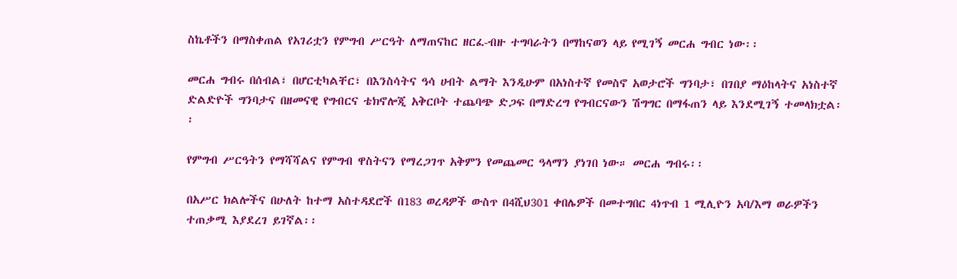ስኬቶችን በማስቀጠል የአገሪቷን የምግብ ሥርዓት ለማጠናከር ዘርፈ-ብዙ ተግባራትን በማከናወን ላይ የሚገኝ መርሐ ግብር ነው፡፡

መርሐ ግብሩ በሰብል፣ በሆርቲካልቸር፣ በእንስሳትና ዓሳ ሀብት ልማት እንዲሁም በአነስተኛ የመስኖ አወታሮች ግንባታ፣ በገበያ ማዕከላትና አነስተኛ ድልድዮች ግንባታና በዘመናዊ የግብርና ቴክኖሎጂ አቅርቦት ተጨባጭ ድጋፍ በማድረግ የግብርናውን ሽግግር በማፋጠን ላይ እንደሚገኝ ተመላክቷል፡፡

የምግብ ሥርዓትን የማሻሻልና የምግብ ዋስትናን የማረጋገጥ አቅምን የመጨመር ዓላማን ያነገበ ነው። መርሐ ግብሩ፡፡

በአሥር ክልሎችና በሁለት ከተማ አስተዳደሮች በ183 ወረዳዎች ውስጥ በ4ሺህ301 ቀበሌዎች በመተግበር 4ነጥብ 1 ሚሊዮን አባ/እማ ወራዎችን ተጠቃሚ እያደረገ ይገኛል፡፡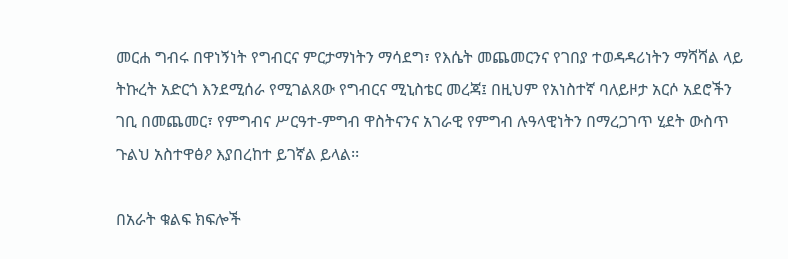መርሐ ግብሩ በዋነኝነት የግብርና ምርታማነትን ማሳደግ፣ የእሴት መጨመርንና የገበያ ተወዳዳሪነትን ማሻሻል ላይ ትኩረት አድርጎ እንደሚሰራ የሚገልጸው የግብርና ሚኒስቴር መረጃ፤ በዚህም የአነስተኛ ባለይዞታ አርሶ አደሮችን ገቢ በመጨመር፣ የምግብና ሥርዓተ-ምግብ ዋስትናንና አገራዊ የምግብ ሉዓላዊነትን በማረጋገጥ ሂደት ውስጥ ጉልህ አስተዋፅዖ እያበረከተ ይገኛል ይላል፡፡

በአራት ቁልፍ ክፍሎች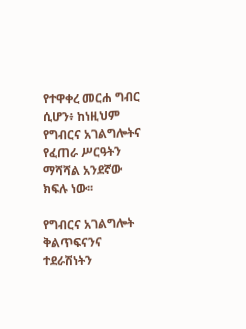የተዋቀረ መርሐ ግብር ሲሆን፥ ከነዚህም የግብርና አገልግሎትና የፈጠራ ሥርዓትን ማሻሻል አንደኛው ክፍሉ ነው፡፡

የግብርና አገልግሎት ቅልጥፍናንና ተደራሽነትን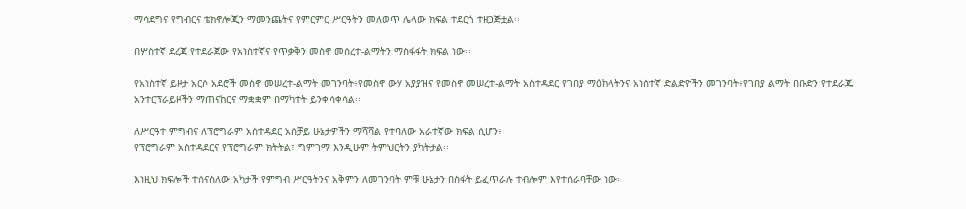ማሳደግና የግብርና ቴክኖሎጂን ማመንጨትና የምርምር ሥርዓትን መለወጥ ሌላው ክፍል ተደርጎ ተዘጋጅቷል፡፡

በሦስተኛ ደረጃ የተደራጀው የአነስተኛና የጥቃቅን መስኖ መሰረተ-ልማትን ማስፋፋት ክፍል ነው፡፡

የአነስተኛ ይዞታ አርሶ አደሮች መስኖ መሠረተ-ልማት መገንባት፥የመስኖ ውሃ አያያዝና የመስኖ መሠረተ-ልማት አስተዳደር የገበያ ማዕከላትንና አነስተኛ ድልድዮችን መገንባት፥የገበያ ልማት በቡድን የተደራጁ አንተርፕራይዞችን ማጠናከርና ማቋቋም በማካተት ይንቀሳቀሳል፡፡

ለሥርዓተ ምግብና ለፕሮግራም አስተዳደር አሰቻይ ሁኔታዎችን ማሻሻል የተባለው አራተኛው ክፍል ሲሆን፥
የፕሮግራም አስተዳደርና የፕሮግራም ክትትል፣ ግምገማ እንዲሁም ትምህርትን ያካትታል፡፡

እነዚህ ክፍሎች ተሰናስለው አካታች የምግብ ሥርዓትንና አቅምን ለመገንባት ምቹ ሁኔታን በስፋት ይፈጥራሉ ተብሎም እየተሰራባቸው ነው፡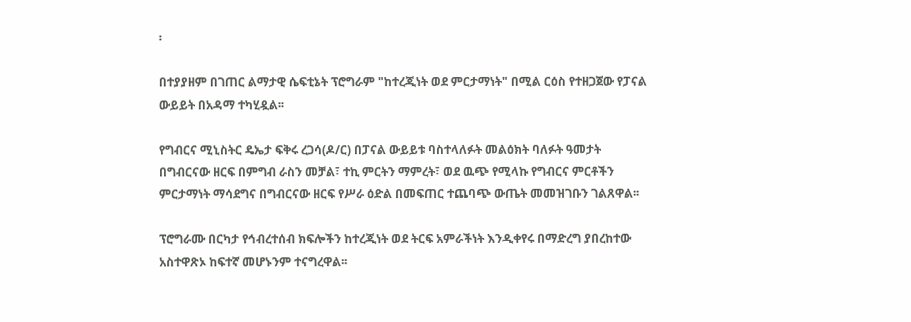፡

በተያያዘም በገጠር ልማታዊ ሴፍቲኔት ፕሮግራም "ከተረጂነት ወደ ምርታማነት" በሚል ርዕስ የተዘጋጀው የፓናል ውይይት በአዳማ ተካሂዷል፡፡

የግብርና ሚኒስትር ዴኤታ ፍቅሩ ረጋሳ(ዶ/ር) በፓናል ውይይቱ ባስተላለፉት መልዕክት ባለፉት ዓመታት በግብርናው ዘርፍ በምግብ ራስን መቻል፣ ተኪ ምርትን ማምረት፣ ወደ ዉጭ የሚላኩ የግብርና ምርቶችን ምርታማነት ማሳደግና በግብርናው ዘርፍ የሥራ ዕድል በመፍጠር ተጨባጭ ውጤት መመዝገቡን ገልጸዋል፡፡

ፕሮግራሙ በርካታ የኅብረተሰብ ክፍሎችን ከተረጂነት ወደ ትርፍ አምራችነት እንዲቀየሩ በማድረግ ያበረከተው አስተዋጽኦ ከፍተኛ መሆኑንም ተናግረዋል፡፡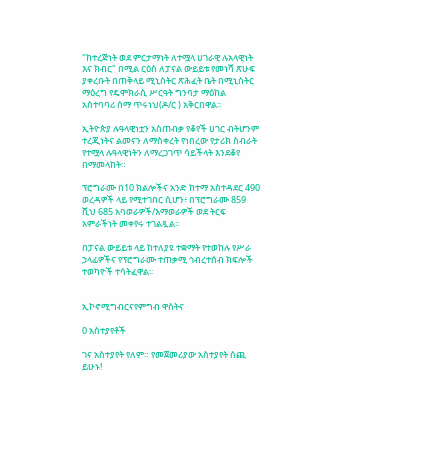"ከተረጅነት ወደ ምርታማነት ለተሟላ ሀገራዊ ሉአላዊነት እና ክብር" በሚል ርዕስ ለፓናል ውይይቱ የመነሻ ጽሁፍ ያቀረቡት በጠቅላይ ሚኒስትር ጽሕፈት ቤት በሚኒስትር ማዕረግ የዴሞክራሲ ሥርዓት ግንባታ ማዕከል አስተባባሪ ሰማ ጥሩነህ(ዶ/ር ) አቅርበዋል፡፡

ኢትዮጵያ ሉዓላዊነቷን አስጠብቃ የቆየች ሀገር ብትሆንም ተረጂነትና ልመናን ለማስቀረት የነበረው የታሪክ ስብራት የተሟላ ሉዓላዊነትን ለማረጋገጥ ሳይችላት እንደቆየ በማመላከት።

ፕሮግራሙ በ10 ክልሎችና አንድ ከተማ አስተዳደር 490 ወረዳዎች ላይ የሚተገበር ሲሆን፥ በፕሮግራሙ 859 ሺህ 685 አባወራዎች/እማወራዎች ወደ ትርፍ አምራችነት መቀየሩ ተገልጿል፡፡

በፓናል ውይይቱ ላይ ከተለያዩ ተቋማት የተወከሉ የሥራ ኃላፊዎችና የፕሮግራሙ ተጠቃሚ ኅብረተሰብ ክፍሎች ተወካዮች ተሳትፈዋል፡፡


ኢኮኖሚግብርናየምግብ ዋስትና

0 አስተያየቶች

ገና አስተያየት የለም። የመጀመሪያው አስተያየት ሰጪ ይሁኑ!